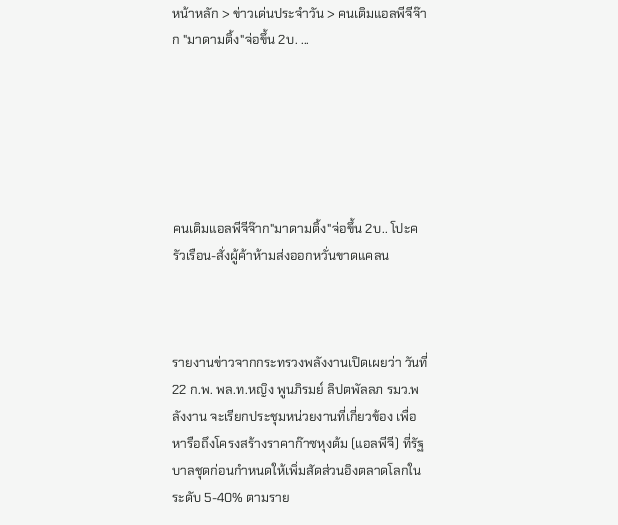หน้าหลัก > ข่าวเด่นประจำวัน > คนเติมแอลพีจีจ๊าก "มาดามติ้ง"จ่อขึ้น 2บ. ...






คนเติมแอลพีจีจ๊าก"มาดามติ้ง"จ่อขึ้น 2บ.. โปะครัวเรือน-สั่งผู้ค้าห้ามส่งออกหวั่นขาดแคลน



รายงานข่าวจากกระทรวงพลังงานเปิดเผยว่า วันที่ 22 ก.พ. พล.ท.หญิง พูนภิรมย์ ลิปตพัลลภ รมว.พลังงาน จะเรียกประชุมหน่วยงานที่เกี่ยวข้อง เพื่อหารือถึงโครงสร้างราคาก๊าซหุงต้ม (แอลพีจี) ที่รัฐบาลชุดก่อนกำหนดให้เพิ่มสัดส่วนอิงตลาดโลกในระดับ 5-40% ตามราย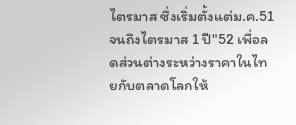ไตรมาส ซึ่งเริ่มตั้งแต่ม.ค.51 จนถึงไตรมาส 1 ปี"52 เพื่อลดส่วนต่างระหว่างราคาในไทยกับตลาดโลกให้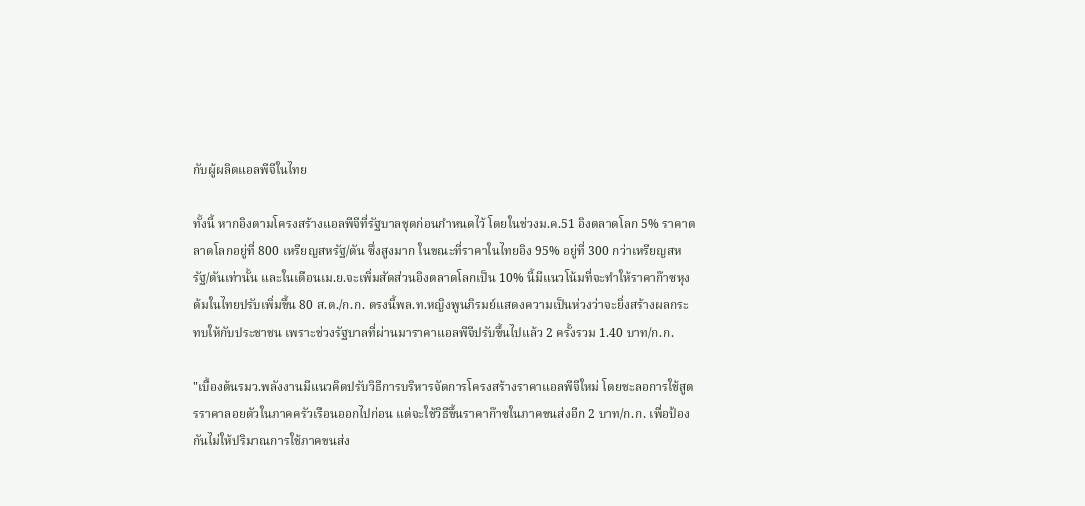กับผู้ผลิตแอลพีจีในไทย

ทั้งนี้ หากอิงตามโครงสร้างแอลพีจีที่รัฐบาลชุดก่อนกำหนดไว้ โดยในช่วงม.ค.51 อิงตลาดโลก 5% ราคาตลาดโลกอยู่ที่ 800 เหรียญสหรัฐ/ตัน ซึ่งสูงมาก ในขณะที่ราคาในไทยอิง 95% อยู่ที่ 300 กว่าเหรียญสหรัฐ/ตันเท่านั้น และในเดือนเม.ย.จะเพิ่มสัดส่วนอิงตลาดโลกเป็น 10% นี้มีแนวโน้มที่จะทำให้ราคาก๊าซหุงต้มในไทยปรับเพิ่มขึ้น 80 ส.ต./ก.ก. ตรงนี้พล.ท.หญิงพูนภิรมย์แสดงความเป็นห่วงว่าจะยิ่งสร้างผลกระทบให้กับประชาชน เพราะช่วงรัฐบาลที่ผ่านมาราคาแอลพีจีปรับขึ้นไปแล้ว 2 ครั้งรวม 1.40 บาท/ก.ก.

"เบื้องต้นรมว.พลังงานมีแนวคิดปรับวิธีการบริหารจัดการโครงสร้างราคาแอลพีจีใหม่ โดยชะลอการใช้สูตรราคาลอยตัวในภาคครัวเรือนออกไปก่อน แต่จะใช้วิธีขึ้นราคาก๊าซในภาคขนส่งอีก 2 บาท/ก.ก. เพื่อป้องกันไม่ให้ปริมาณการใช้ภาคขนส่ง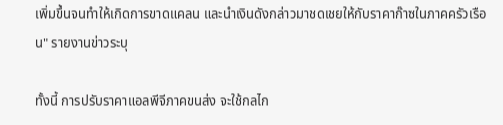เพิ่มขึ้นจนทำให้เกิดการขาดแคลน และนำเงินดังกล่าวมาชดเชยให้กับราคาก๊าซในภาคครัวเรือน" รายงานข่าวระบุ

ทั้งนี้ การปรับราคาแอลพีจีภาคขนส่ง จะใช้กลไก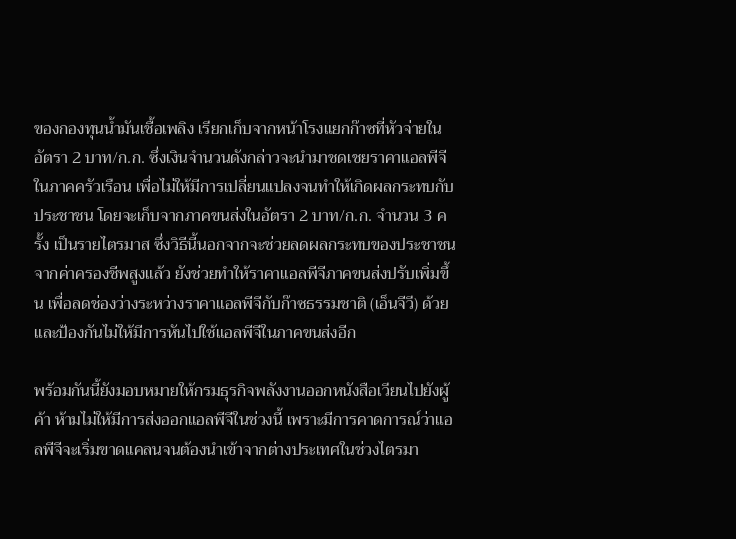ของกองทุนน้ำมันเชื้อเพลิง เรียกเก็บจากหน้าโรงแยกก๊าซที่หัวจ่ายในอัตรา 2 บาท/ก.ก. ซึ่งเงินจำนวนดังกล่าวจะนำมาชดเชยราคาแอลพีจีในภาคครัวเรือน เพื่อไม่ให้มีการเปลี่ยนแปลงจนทำให้เกิดผลกระทบกับประชาชน โดยจะเก็บจากภาคขนส่งในอัตรา 2 บาท/ก.ก. จำนวน 3 ครั้ง เป็นรายไตรมาส ซึ่งวิธีนี้นอกจากจะช่วยลดผลกระทบของประชาชนจากค่าครองชีพสูงแล้ว ยังช่วยทำให้ราคาแอลพีจีภาคขนส่งปรับเพิ่มขึ้น เพื่อลดช่องว่างระหว่างราคาแอลพีจีกับก๊าซธรรมชาติ (เอ็นจีวี) ด้วย และป้องกันไม่ให้มีการหันไปใช้แอลพีจีในภาคขนส่งอีก

พร้อมกันนี้ยังมอบหมายให้กรมธุรกิจพลังงานออกหนังสือเวียนไปยังผู้ค้า ห้ามไม่ให้มีการส่งออกแอลพีจีในช่วงนี้ เพราะมีการคาดการณ์ว่าแอลพีจีจะเริ่มขาดแคลนจนต้องนำเข้าจากต่างประเทศในช่วงไตรมา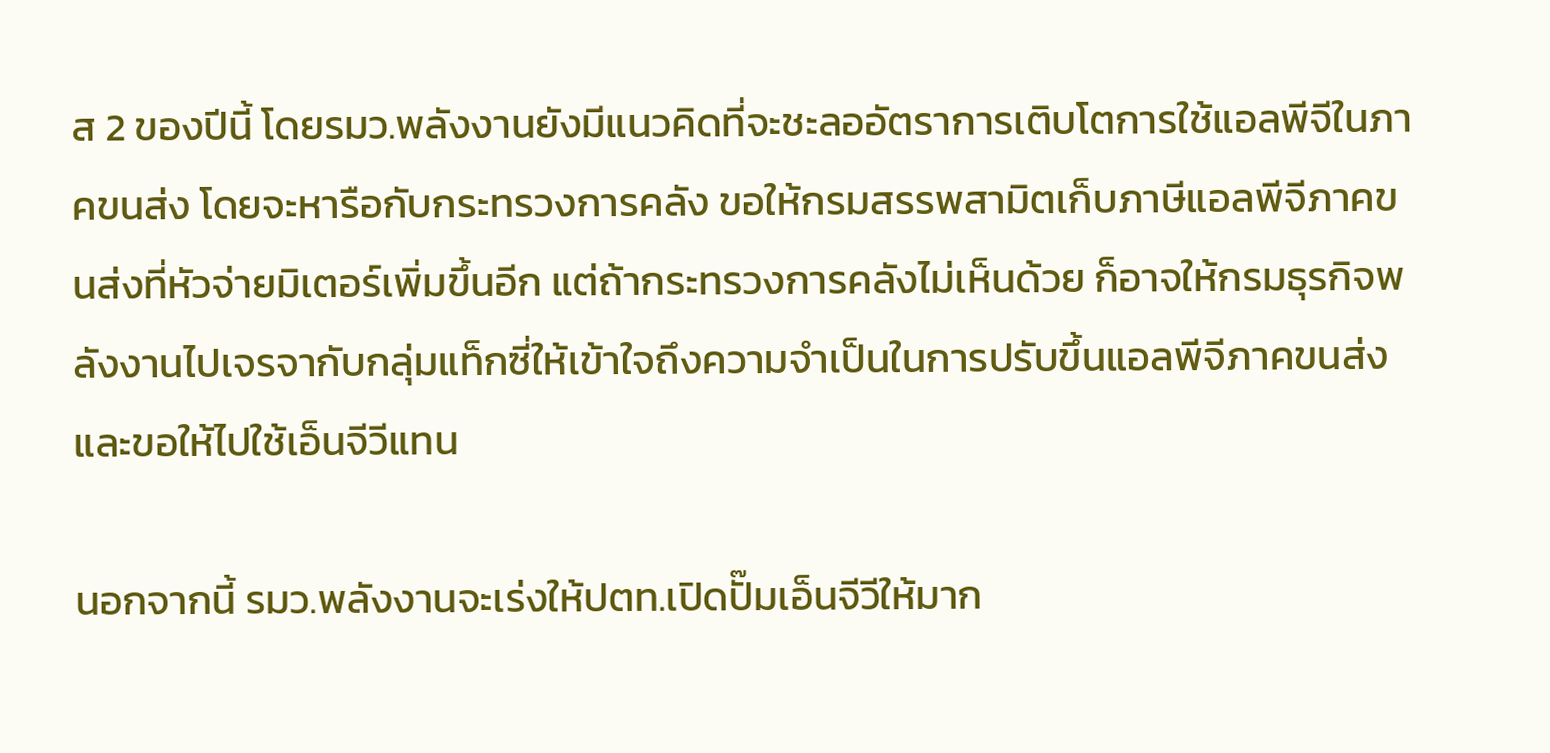ส 2 ของปีนี้ โดยรมว.พลังงานยังมีแนวคิดที่จะชะลออัตราการเติบโตการใช้แอลพีจีในภาคขนส่ง โดยจะหารือกับกระทรวงการคลัง ขอให้กรมสรรพสามิตเก็บภาษีแอลพีจีภาคขนส่งที่หัวจ่ายมิเตอร์เพิ่มขึ้นอีก แต่ถ้ากระทรวงการคลังไม่เห็นด้วย ก็อาจให้กรมธุรกิจพลังงานไปเจรจากับกลุ่มแท็กซี่ให้เข้าใจถึงความจำเป็นในการปรับขึ้นแอลพีจีภาคขนส่ง และขอให้ไปใช้เอ็นจีวีแทน

นอกจากนี้ รมว.พลังงานจะเร่งให้ปตท.เปิดปั๊มเอ็นจีวีให้มาก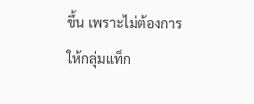ขึ้น เพราะไม่ต้องการให้กลุ่มแท็ก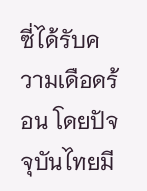ซี่ได้รับความเดือดร้อน โดยปัจจุบันไทยมี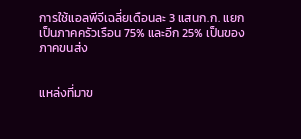การใช้แอลพีจีเฉลี่ยเดือนละ 3 แสนก.ก. แยกเป็นภาคครัวเรือน 75% และอีก 25% เป็นของภาคขนส่ง


แหล่งที่มาข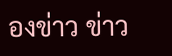องข่าว ข่าว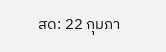สด: 22 กุมภา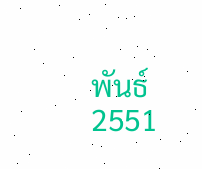พันธ์ 2551